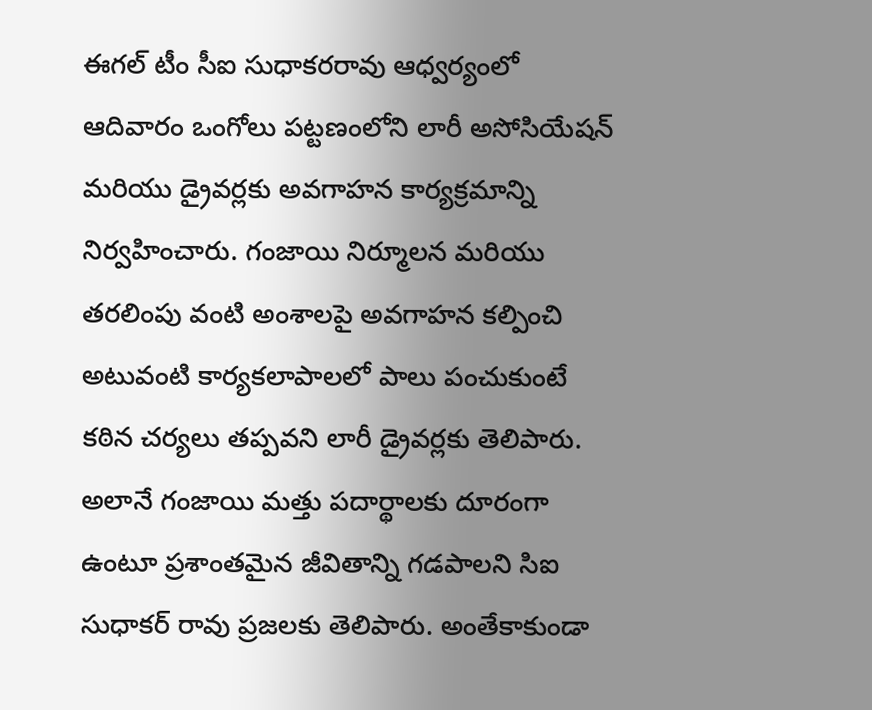ఈగల్ టీం సీఐ సుధాకరరావు ఆధ్వర్యంలో ఆదివారం ఒంగోలు పట్టణంలోని లారీ అసోసియేషన్ మరియు డ్రైవర్లకు అవగాహన కార్యక్రమాన్ని నిర్వహించారు. గంజాయి నిర్మూలన మరియు తరలింపు వంటి అంశాలపై అవగాహన కల్పించి అటువంటి కార్యకలాపాలలో పాలు పంచుకుంటే కఠిన చర్యలు తప్పవని లారీ డ్రైవర్లకు తెలిపారు. అలానే గంజాయి మత్తు పదార్థాలకు దూరంగా ఉంటూ ప్రశాంతమైన జీవితాన్ని గడపాలని సిఐ సుధాకర్ రావు ప్రజలకు తెలిపారు. అంతేకాకుండా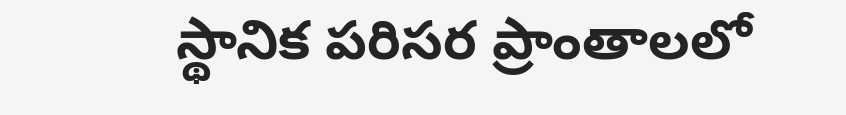స్థానిక పరిసర ప్రాంతాలలో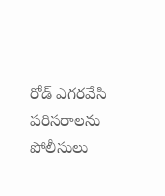రోడ్ ఎగరవేసి పరిసరాలను పోలీసులు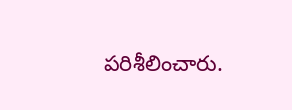పరిశీలించారు.